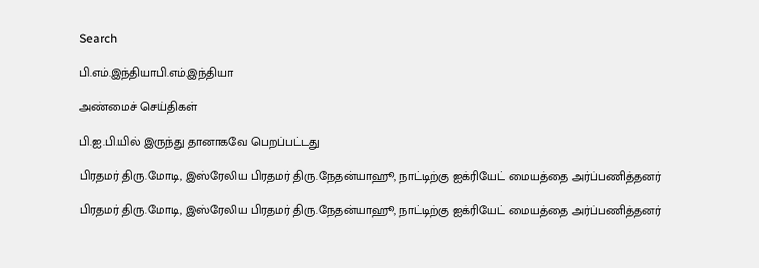Search

பி.எம்.இந்தியாபி.எம்.இந்தியா

அண்மைச் செய்திகள்

பி.ஐ.பி.யில் இருந்து தானாகவே பெறப்பட்டது

பிரதமர் திரு.மோடி, இஸ்ரேலிய பிரதமர் திரு.நேதன்யாஹூ, நாட்டிற்கு ஐக்ரியேட் மையத்தை அர்ப்பணித்தனர்

பிரதமர் திரு.மோடி, இஸ்ரேலிய பிரதமர் திரு.நேதன்யாஹூ, நாட்டிற்கு ஐக்ரியேட் மையத்தை அர்ப்பணித்தனர்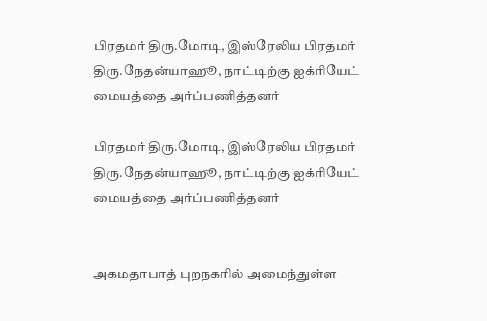பிரதமர் திரு.மோடி, இஸ்ரேலிய பிரதமர் திரு.நேதன்யாஹூ, நாட்டிற்கு ஐக்ரியேட் மையத்தை அர்ப்பணித்தனர்

பிரதமர் திரு.மோடி, இஸ்ரேலிய பிரதமர் திரு.நேதன்யாஹூ, நாட்டிற்கு ஐக்ரியேட் மையத்தை அர்ப்பணித்தனர்


அகமதாபாத் புறநகரில் அமைந்துள்ள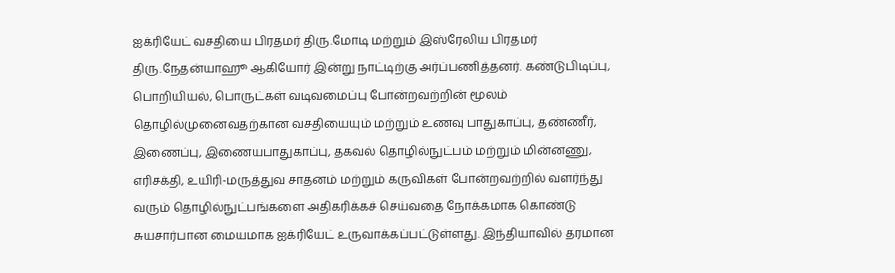ஐக்ரியேட் வசதியை பிரதமர் திரு.மோடி மற்றும் இஸ்ரேலிய பிரதமர் திரு.நேதன்யாஹூ ஆகியோர் இன்று நாட்டிற்கு அர்ப்பணித்தனர். கண்டுபிடிப்பு, பொறியியல், பொருட்கள் வடிவமைப்பு போன்றவற்றின் மூலம் தொழில்முனைவதற்கான வசதியையும் மற்றும் உணவு பாதுகாப்பு, தண்ணீர், இணைப்பு, இணையபாதுகாப்பு, தகவல் தொழில்நுட்பம் மற்றும் மின்னணு, எரிசக்தி, உயிரி-மருத்துவ சாதனம் மற்றும் கருவிகள் போன்றவற்றில் வளர்ந்து வரும் தொழில்நுட்பங்களை அதிகரிக்கச் செய்வதை நோக்கமாக கொண்டு சுயசார்பான மையமாக ஐக்ரியேட் உருவாக்கப்பட்டுள்ளது. இந்தியாவில் தரமான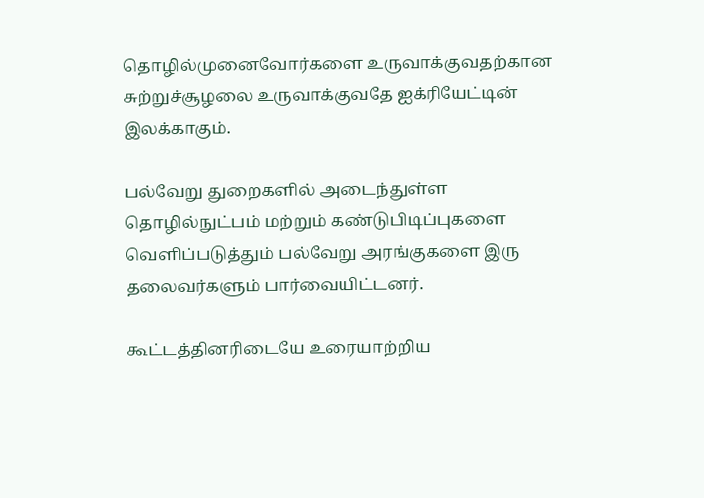தொழில்முனைவோர்களை உருவாக்குவதற்கான சுற்றுச்சூழலை உருவாக்குவதே ஐக்ரியேட்டின் இலக்காகும்.

பல்வேறு துறைகளில் அடைந்துள்ள தொழில்நுட்பம் மற்றும் கண்டுபிடிப்புகளை வெளிப்படுத்தும் பல்வேறு அரங்குகளை இரு தலைவர்களும் பார்வையிட்டனர்.

கூட்டத்தினரிடையே உரையாற்றிய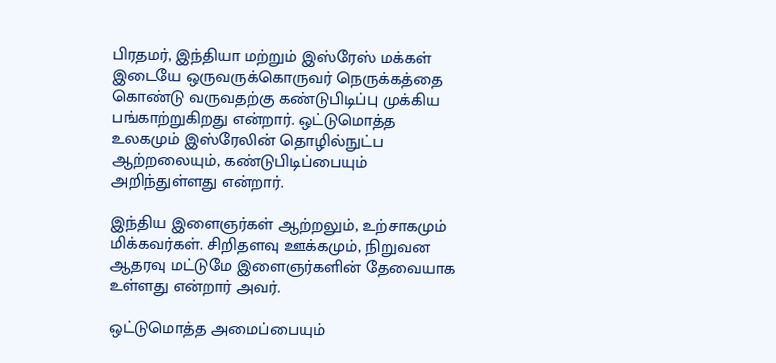பிரதமர், இந்தியா மற்றும் இஸ்ரேஸ் மக்கள் இடையே ஒருவருக்கொருவர் நெருக்கத்தை கொண்டு வருவதற்கு கண்டுபிடிப்பு முக்கிய பங்காற்றுகிறது என்றார். ஒட்டுமொத்த உலகமும் இஸ்ரேலின் தொழில்நுட்ப ஆற்றலையும், கண்டுபிடிப்பையும் அறிந்துள்ளது என்றார்.

இந்திய இளைஞர்கள் ஆற்றலும், உற்சாகமும் மிக்கவர்கள். சிறிதளவு ஊக்கமும், நிறுவன ஆதரவு மட்டுமே இளைஞர்களின் தேவையாக உள்ளது என்றார் அவர்.

ஒட்டுமொத்த அமைப்பையும்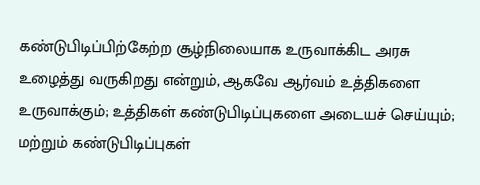கண்டுபிடிப்பிற்கேற்ற சூழ்நிலையாக உருவாக்கிட அரசு உழைத்து வருகிறது என்றும், ஆகவே ஆர்வம் உத்திகளை உருவாக்கும்; உத்திகள் கண்டுபிடிப்புகளை அடையச் செய்யும்; மற்றும் கண்டுபிடிப்புகள்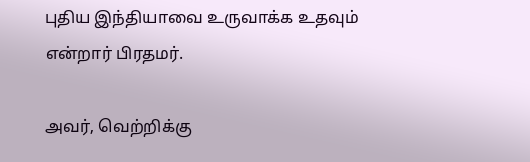புதிய இந்தியாவை உருவாக்க உதவும் என்றார் பிரதமர்.

அவர், வெற்றிக்கு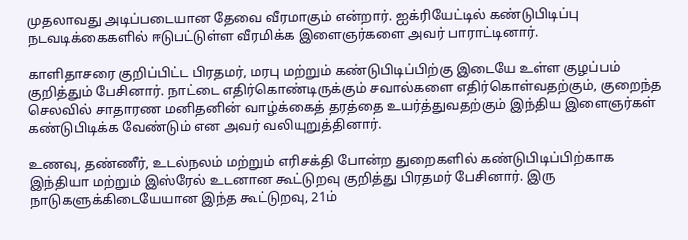முதலாவது அடிப்படையான தேவை வீரமாகும் என்றார். ஐக்ரியேட்டில் கண்டுபிடிப்பு நடவடிக்கைகளில் ஈடுபட்டுள்ள வீரமிக்க இளைஞர்களை அவர் பாராட்டினார்.

காளிதாசரை குறிப்பிட்ட பிரதமர், மரபு மற்றும் கண்டுபிடிப்பிற்கு இடையே உள்ள குழப்பம் குறித்தும் பேசினார். நாட்டை எதிர்கொண்டிருக்கும் சவால்களை எதிர்கொள்வதற்கும், குறைந்த செலவில் சாதாரண மனிதனின் வாழ்க்கைத் தரத்தை உயர்த்துவதற்கும் இந்திய இளைஞர்கள் கண்டுபிடிக்க வேண்டும் என அவர் வலியுறுத்தினார்.

உணவு, தண்ணீர், உடல்நலம் மற்றும் எரிசக்தி போன்ற துறைகளில் கண்டுபிடிப்பிற்காக இந்தியா மற்றும் இஸ்ரேல் உடனான கூட்டுறவு குறித்து பிரதமர் பேசினார். இரு நாடுகளுக்கிடையேயான இந்த கூட்டுறவு, 21ம்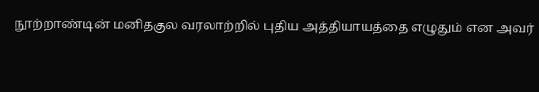நூற்றாண்டின் மனிதகுல வரலாற்றில் புதிய அத்தியாயத்தை எழுதும் என அவர்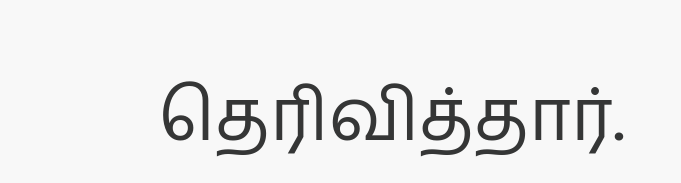தெரிவித்தார்.